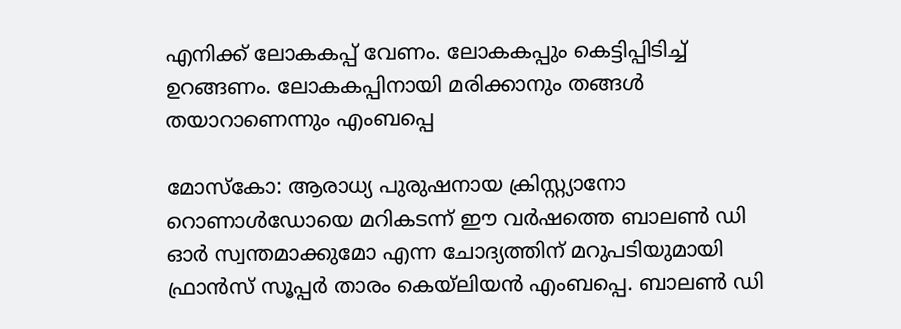എനിക്ക് ലോകകപ്പ് വേണം. ലോകകപ്പും കെട്ടിപ്പിടിച്ച് ഉറങ്ങണം. ലോകകപ്പിനായി മരിക്കാനും തങ്ങള്‍ തയാറാണെന്നും എംബപ്പെ

മോസ്കോ: ആരാധ്യ പുരുഷനായ ക്രിസ്റ്റ്യാനോ റൊണാള്‍ഡോയെ മറികടന്ന് ഈ വര്‍ഷത്തെ ബാലണ്‍ ഡി ഓര്‍ സ്വന്തമാക്കുമോ എന്ന ചോദ്യത്തിന് മറുപടിയുമായി ഫ്രാന്‍സ് സൂപ്പര്‍ താരം കെയ്‌ലിയന്‍ എംബപ്പെ. ബാലണ്‍ ഡി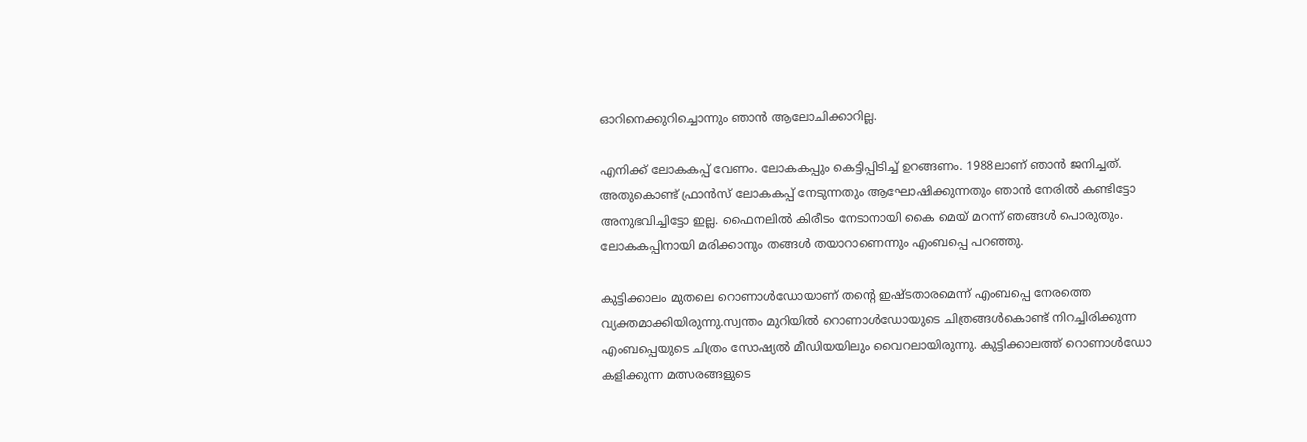ഓറിനെക്കുറിച്ചൊന്നും ഞാന്‍ ആലോചിക്കാറില്ല.

എനിക്ക് ലോകകപ്പ് വേണം. ലോകകപ്പും കെട്ടിപ്പിടിച്ച് ഉറങ്ങണം. 1988ലാണ് ഞാന്‍ ജനിച്ചത്. അതുകൊണ്ട് ഫ്രാന്‍സ് ലോകകപ്പ് നേടുന്നതും ആഘോഷിക്കുന്നതും ഞാന്‍ നേരില്‍ കണ്ടിട്ടോ അനുഭവിച്ചിട്ടോ ഇല്ല. ഫൈനലില്‍ കിരീടം നേടാനായി കൈ മെയ് മറന്ന് ഞങ്ങള്‍ പൊരുതും. ലോകകപ്പിനായി മരിക്കാനും തങ്ങള്‍ തയാറാണെന്നും എംബപ്പെ പറഞ്ഞു.

കുട്ടിക്കാലം മുതലെ റൊണാള്‍ഡോയാണ് തന്റെ ഇഷ്ടതാരമെന്ന് എംബപ്പെ നേരത്തെ വ്യക്തമാക്കിയിരുന്നു.സ്വന്തം മുറിയില്‍ റൊണാള്‍ഡോയുടെ ചിത്രങ്ങള്‍കൊണ്ട് നിറച്ചിരിക്കുന്ന എംബപ്പെയുടെ ചിത്രം സോഷ്യല്‍ മീഡിയയിലും വൈറലായിരുന്നു. കുട്ടിക്കാലത്ത് റൊണാള്‍ഡോ കളിക്കുന്ന മത്സരങ്ങളുടെ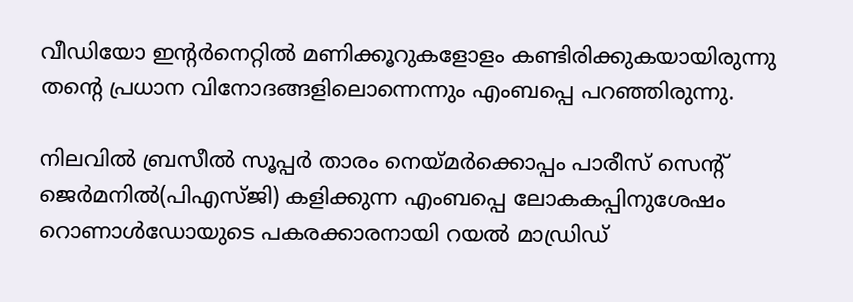വീഡിയോ ഇന്റര്‍നെറ്റില്‍ മണിക്കൂറുകളോളം കണ്ടിരിക്കുകയായിരുന്നു തന്റെ പ്രധാന വിനോദങ്ങളിലൊന്നെന്നും എംബപ്പെ പറഞ്ഞിരുന്നു.

നിലവില്‍ ബ്രസീല്‍ സൂപ്പര്‍ താരം നെയ്മര്‍ക്കൊപ്പം പാരീസ് സെന്റ് ജെര്‍മനില്‍(പിഎസ്ജി) കളിക്കുന്ന എംബപ്പെ ലോകകപ്പിനുശേഷം റൊണാള്‍ഡോയുടെ പകരക്കാരനായി റയല്‍ മാഡ്രിഡ്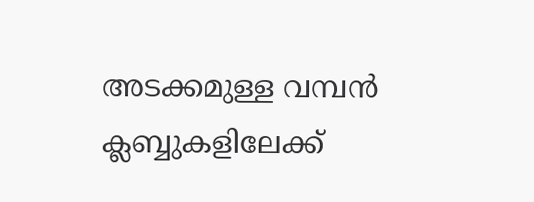അടക്കമുള്ള വമ്പന്‍ ക്ലബ്ബുകളിലേക്ക്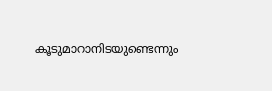കൂടുമാറാനിടയുണ്ടെന്നും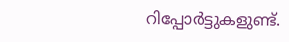റിപ്പോര്‍ട്ടുകളുണ്ട്.